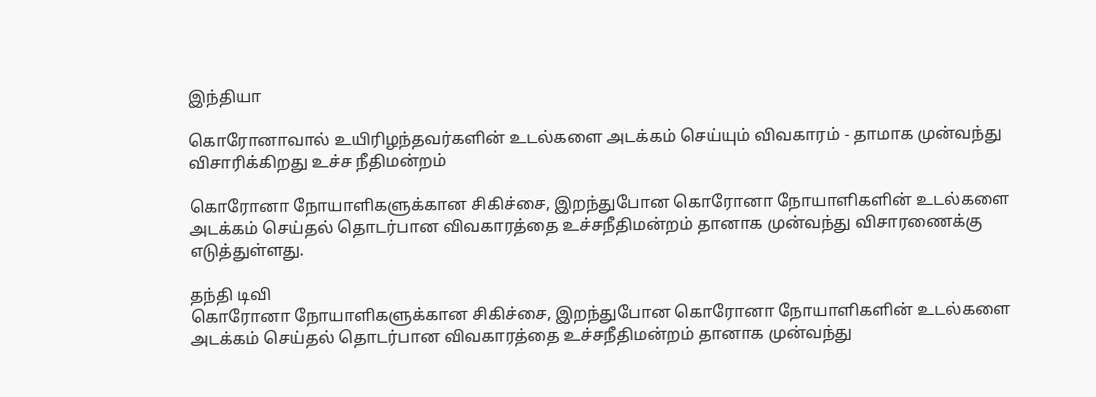இந்தியா

கொரோனாவால் உயிரிழந்தவர்களின் உடல்களை அடக்கம் செய்யும் விவகாரம் - தாமாக முன்வந்து விசாரிக்கிறது உச்ச நீதிமன்றம்

கொரோனா நோயாளிகளுக்கான சிகிச்சை, இறந்துபோன கொரோனா நோயாளிகளின் உடல்களை அடக்கம் செய்தல் தொடர்பான விவகாரத்தை உச்சநீதிமன்றம் தானாக முன்வந்து விசாரணைக்கு எடுத்துள்ளது.

தந்தி டிவி
கொரோனா நோயாளிகளுக்கான சிகிச்சை, இறந்துபோன கொரோனா நோயாளிகளின் உடல்களை அடக்கம் செய்தல் தொடர்பான விவகாரத்தை உச்சநீதிமன்றம் தானாக முன்வந்து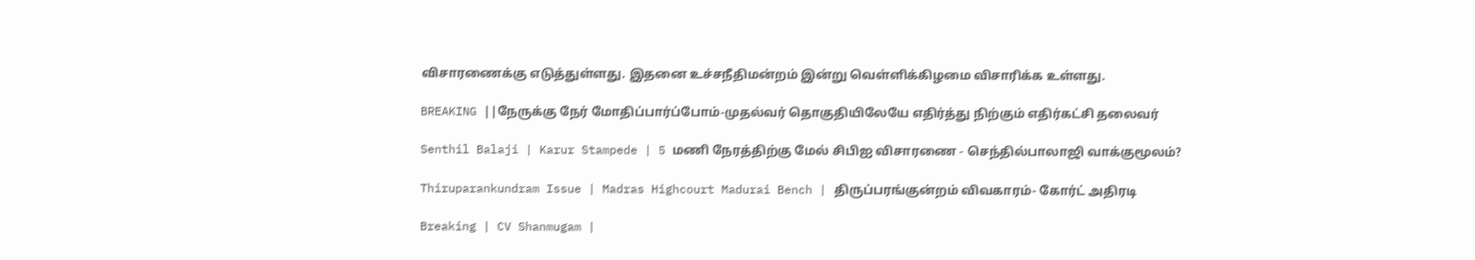விசாரணைக்கு எடுத்துள்ளது. இதனை உச்சநீதிமன்றம் இன்று வெள்ளிக்கிழமை விசாரிக்க உள்ளது.

BREAKING ||நேருக்கு நேர் மோதிப்பார்ப்போம்-முதல்வர் தொகுதியிலேயே எதிர்த்து நிற்கும் எதிர்கட்சி தலைவர்

Senthil Balaji | Karur Stampede | 5 மணி நேரத்திற்கு மேல் சிபிஐ விசாரணை - செந்தில்பாலாஜி வாக்குமூலம்?

Thiruparankundram Issue | Madras Highcourt Madurai Bench | திருப்பரங்குன்றம் விவகாரம்- கோர்ட் அதிரடி

Breaking | CV Shanmugam |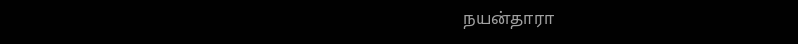நயன்தாரா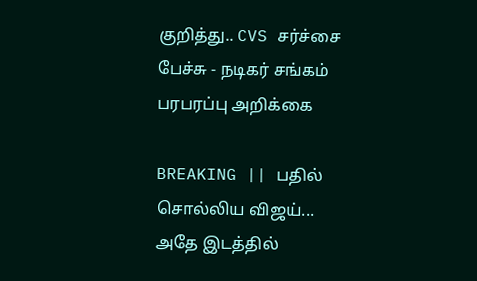குறித்து.. CVS சர்ச்சை பேச்சு - நடிகர் சங்கம் பரபரப்பு அறிக்கை

BREAKING || பதில் சொல்லிய விஜய்... அதே இடத்தில்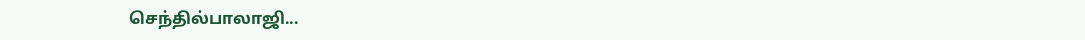செந்தில்பாலாஜி...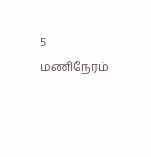5 மணிநேரம்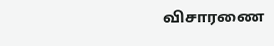விசாரணை